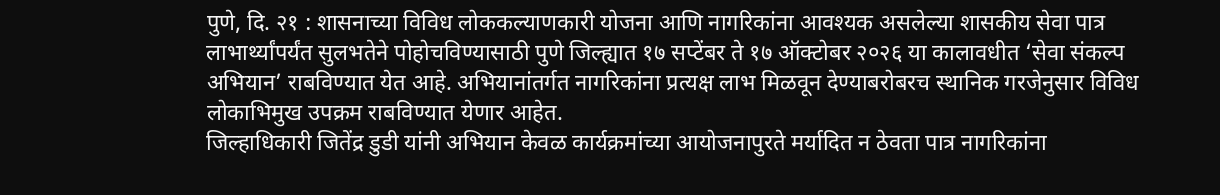पुणे, दि. २१ : शासनाच्या विविध लोककल्याणकारी योजना आणि नागरिकांना आवश्यक असलेल्या शासकीय सेवा पात्र लाभार्थ्यांपर्यंत सुलभतेने पोहोचविण्यासाठी पुणे जिल्ह्यात १७ सप्टेंबर ते १७ ऑक्टोबर २०२६ या कालावधीत ‘सेवा संकल्प अभियान’ राबविण्यात येत आहे. अभियानांतर्गत नागरिकांना प्रत्यक्ष लाभ मिळवून देण्याबरोबरच स्थानिक गरजेनुसार विविध लोकाभिमुख उपक्रम राबविण्यात येणार आहेत.
जिल्हाधिकारी जितेंद्र डुडी यांनी अभियान केवळ कार्यक्रमांच्या आयोजनापुरते मर्यादित न ठेवता पात्र नागरिकांना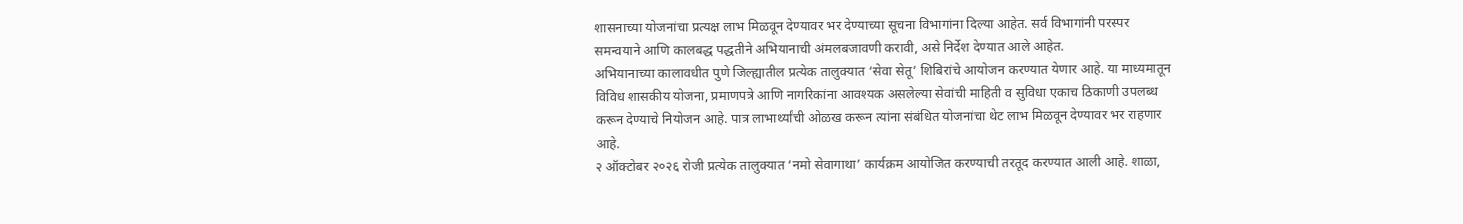शासनाच्या योजनांचा प्रत्यक्ष लाभ मिळवून देण्यावर भर देण्याच्या सूचना विभागांना दिल्या आहेत. सर्व विभागांनी परस्पर समन्वयाने आणि कालबद्ध पद्धतीने अभियानाची अंमलबजावणी करावी, असे निर्देश देण्यात आले आहेत.
अभियानाच्या कालावधीत पुणे जिल्ह्यातील प्रत्येक तालुक्यात ‘सेवा सेतू’ शिबिरांचे आयोजन करण्यात येणार आहे. या माध्यमातून विविध शासकीय योजना, प्रमाणपत्रे आणि नागरिकांना आवश्यक असलेल्या सेवांची माहिती व सुविधा एकाच ठिकाणी उपलब्ध करून देण्याचे नियोजन आहे. पात्र लाभार्थ्यांची ओळख करून त्यांना संबंधित योजनांचा थेट लाभ मिळवून देण्यावर भर राहणार आहे.
२ ऑक्टोबर २०२६ रोजी प्रत्येक तालुक्यात ‘नमो सेवागाथा’ कार्यक्रम आयोजित करण्याची तरतूद करण्यात आली आहे. शाळा,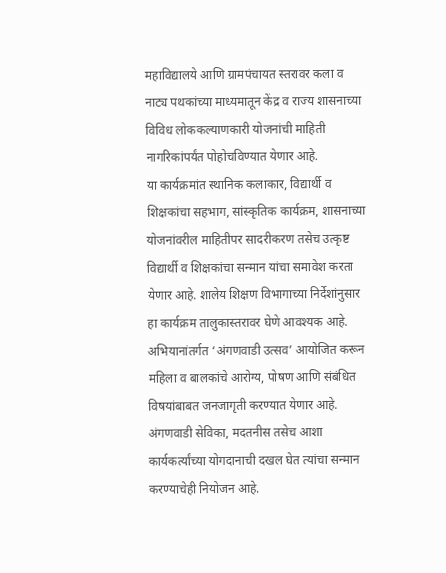महाविद्यालये आणि ग्रामपंचायत स्तरावर कला व नाट्य पथकांच्या माध्यमातून केंद्र व राज्य शासनाच्या विविध लोककल्याणकारी योजनांची माहिती नागरिकांपर्यंत पोहोचविण्यात येणार आहे.
या कार्यक्रमांत स्थानिक कलाकार, विद्यार्थी व शिक्षकांचा सहभाग, सांस्कृतिक कार्यक्रम, शासनाच्या योजनांवरील माहितीपर सादरीकरण तसेच उत्कृष्ट विद्यार्थी व शिक्षकांचा सन्मान यांचा समावेश करता येणार आहे. शालेय शिक्षण विभागाच्या निर्देशांनुसार हा कार्यक्रम तालुकास्तरावर घेणे आवश्यक आहे.
अभियानांतर्गत ‘अंगणवाडी उत्सव’ आयोजित करून महिला व बालकांचे आरोग्य, पोषण आणि संबंधित विषयांबाबत जनजागृती करण्यात येणार आहे. अंगणवाडी सेविका, मदतनीस तसेच आशा कार्यकर्त्यांच्या योगदानाची दखल घेत त्यांचा सन्मान करण्याचेही नियोजन आहे.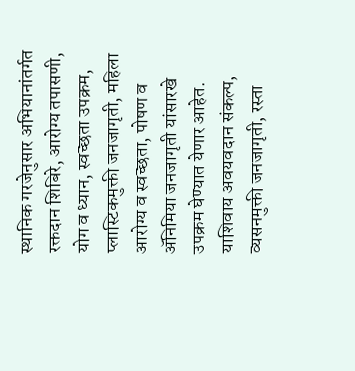स्थानिक गरजेनुसार अभियानांतर्गत रक्तदान शिबिरे, आरोग्य तपासणी, योग व ध्यान, स्वच्छता उपक्रम, प्लास्टिकमुक्ती जनजागृती, महिला आरोग्य व स्वच्छता, पोषण व ॲनिमिया जनजागृती यांसारखे उपक्रम घेण्यात येणार आहेत.
याशिवाय अवयवदान संकल्प, व्यसनमुक्ती जनजागृती, रस्ता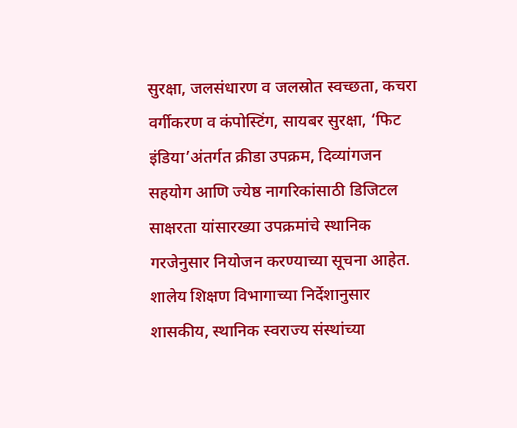सुरक्षा, जलसंधारण व जलस्रोत स्वच्छता, कचरा वर्गीकरण व कंपोस्टिंग, सायबर सुरक्षा, ‘फिट इंडिया’अंतर्गत क्रीडा उपक्रम, दिव्यांगजन सहयोग आणि ज्येष्ठ नागरिकांसाठी डिजिटल साक्षरता यांसारख्या उपक्रमांचे स्थानिक गरजेनुसार नियोजन करण्याच्या सूचना आहेत.
शालेय शिक्षण विभागाच्या निर्देशानुसार शासकीय, स्थानिक स्वराज्य संस्थांच्या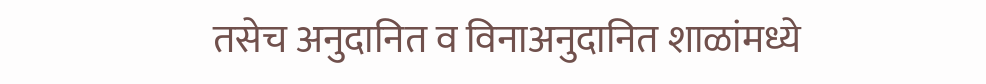तसेच अनुदानित व विनाअनुदानित शाळांमध्ये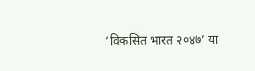‘विकसित भारत २०४७’ या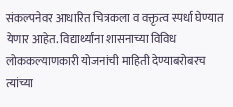संकल्पनेवर आधारित चित्रकला व वक्तृत्व स्पर्धा घेण्यात येणार आहेत. विद्यार्थ्यांना शासनाच्या विविध लोककल्याणकारी योजनांची माहिती देण्याबरोबरच त्यांच्या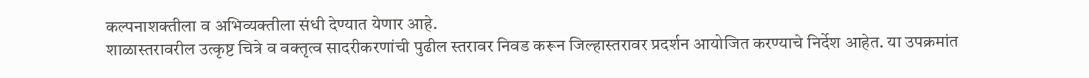कल्पनाशक्तीला व अभिव्यक्तीला संधी देण्यात येणार आहे.
शाळास्तरावरील उत्कृष्ट चित्रे व वक्तृत्व सादरीकरणांची पुढील स्तरावर निवड करून जिल्हास्तरावर प्रदर्शन आयोजित करण्याचे निर्देश आहेत. या उपक्रमांत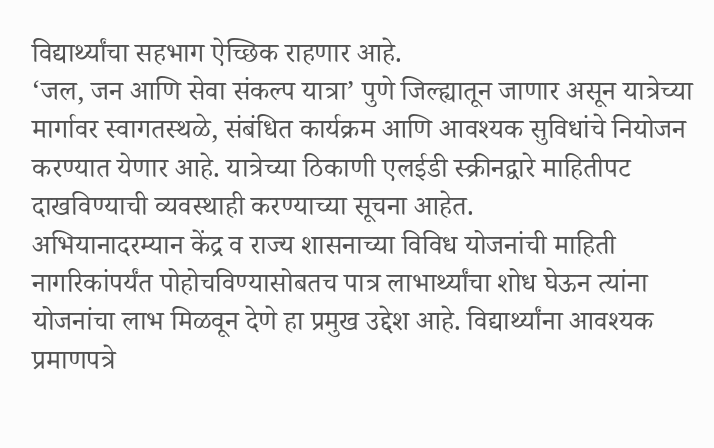विद्यार्थ्यांचा सहभाग ऐच्छिक राहणार आहे.
‘जल, जन आणि सेवा संकल्प यात्रा’ पुणे जिल्ह्यातून जाणार असून यात्रेच्या मार्गावर स्वागतस्थळे, संबंधित कार्यक्रम आणि आवश्यक सुविधांचे नियोजन करण्यात येणार आहे. यात्रेच्या ठिकाणी एलईडी स्क्रीनद्वारे माहितीपट दाखविण्याची व्यवस्थाही करण्याच्या सूचना आहेत.
अभियानादरम्यान केंद्र व राज्य शासनाच्या विविध योजनांची माहिती नागरिकांपर्यंत पोहोचविण्यासोबतच पात्र लाभार्थ्यांचा शोध घेऊन त्यांना योजनांचा लाभ मिळवून देणे हा प्रमुख उद्देश आहे. विद्यार्थ्यांना आवश्यक प्रमाणपत्रे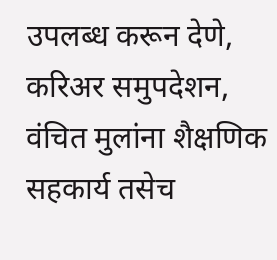उपलब्ध करून देणे, करिअर समुपदेशन, वंचित मुलांना शैक्षणिक सहकार्य तसेच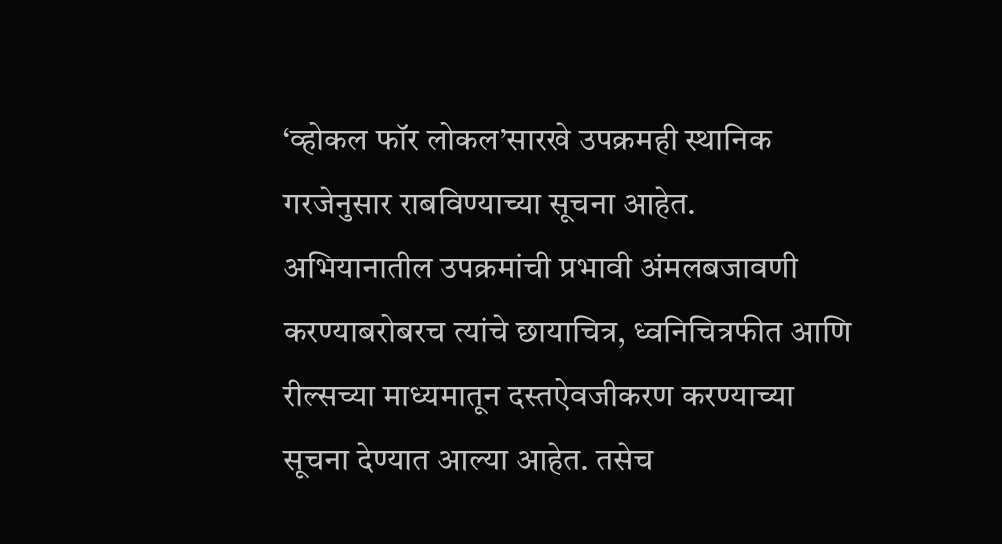‘व्होकल फॉर लोकल’सारखे उपक्रमही स्थानिक गरजेनुसार राबविण्याच्या सूचना आहेत.
अभियानातील उपक्रमांची प्रभावी अंमलबजावणी करण्याबरोबरच त्यांचे छायाचित्र, ध्वनिचित्रफीत आणि रील्सच्या माध्यमातून दस्तऐवजीकरण करण्याच्या सूचना देण्यात आल्या आहेत. तसेच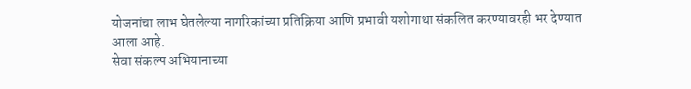योजनांचा लाभ घेतलेल्या नागरिकांच्या प्रतिक्रिया आणि प्रभावी यशोगाथा संकलित करण्यावरही भर देण्यात आला आहे.
सेवा संकल्प अभियानाच्या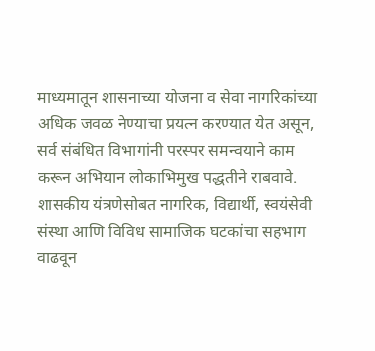माध्यमातून शासनाच्या योजना व सेवा नागरिकांच्या अधिक जवळ नेण्याचा प्रयत्न करण्यात येत असून, सर्व संबंधित विभागांनी परस्पर समन्वयाने काम करून अभियान लोकाभिमुख पद्धतीने राबवावे. शासकीय यंत्रणेसोबत नागरिक, विद्यार्थी, स्वयंसेवी संस्था आणि विविध सामाजिक घटकांचा सहभाग वाढवून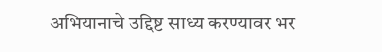अभियानाचे उद्दिष्ट साध्य करण्यावर भर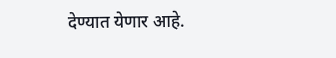देण्यात येणार आहे.